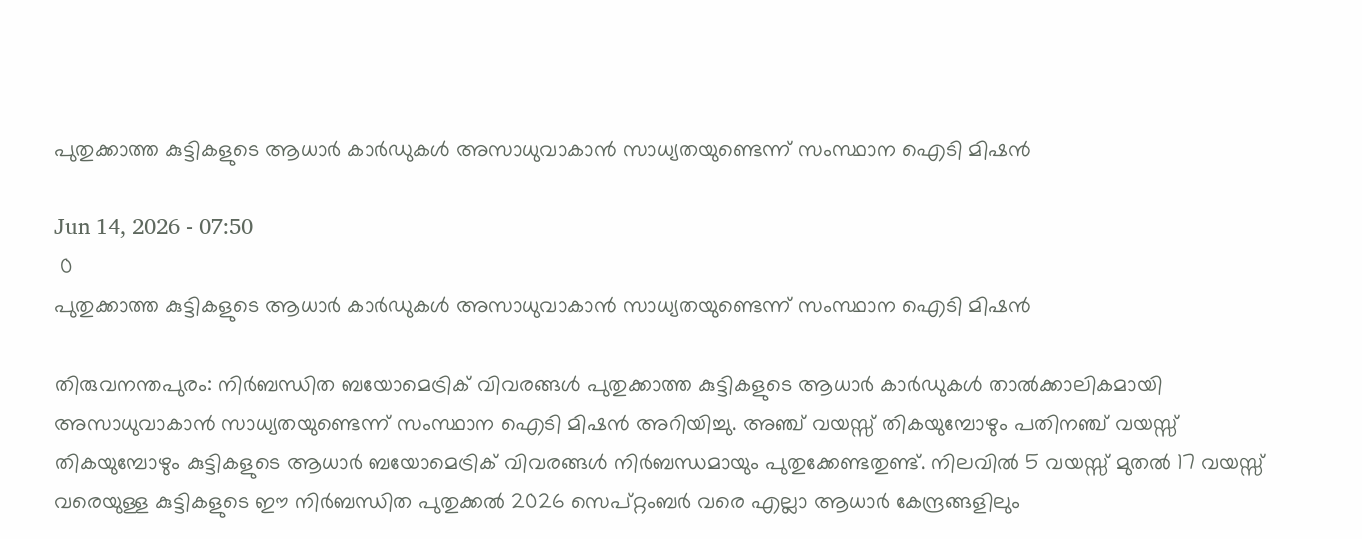പുതുക്കാത്ത കുട്ടികളുടെ ആധാർ കാർഡുകൾ അസാധുവാകാൻ സാധ്യതയുണ്ടെന്ന് സംസ്ഥാന ഐടി മിഷൻ

Jun 14, 2026 - 07:50
 0
പുതുക്കാത്ത കുട്ടികളുടെ ആധാർ കാർഡുകൾ അസാധുവാകാൻ സാധ്യതയുണ്ടെന്ന് സംസ്ഥാന ഐടി മിഷൻ

തിരുവനന്തപുരം: നിർബന്ധിത ബയോമെട്രിക് വിവരങ്ങൾ പുതുക്കാത്ത കുട്ടികളുടെ ആധാർ കാർഡുകൾ താൽക്കാലികമായി അസാധുവാകാൻ സാധ്യതയുണ്ടെന്ന് സംസ്ഥാന ഐടി മിഷൻ അറിയിച്ചു. അഞ്ച് വയസ്സ് തികയുമ്പോഴും പതിനഞ്ച് വയസ്സ് തികയുമ്പോഴും കുട്ടികളുടെ ആധാർ ബയോമെട്രിക് വിവരങ്ങൾ നിർബന്ധമായും പുതുക്കേണ്ടതുണ്ട്. നിലവിൽ 5 വയസ്സ് മുതൽ 17 വയസ്സ് വരെയുള്ള കുട്ടികളുടെ ഈ നിർബന്ധിത പുതുക്കൽ 2026 സെപ്റ്റംബർ വരെ എല്ലാ ആധാർ കേന്ദ്രങ്ങളിലും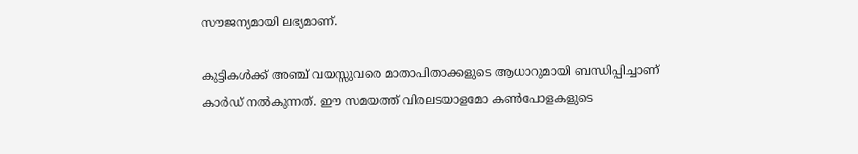സൗജന്യമായി ലഭ്യമാണ്.

കുട്ടികൾക്ക് അഞ്ച് വയസ്സുവരെ മാതാപിതാക്കളുടെ ആധാറുമായി ബന്ധിപ്പിച്ചാണ് കാർഡ് നൽകുന്നത്. ഈ സമയത്ത് വിരലടയാളമോ കൺപോളകളുടെ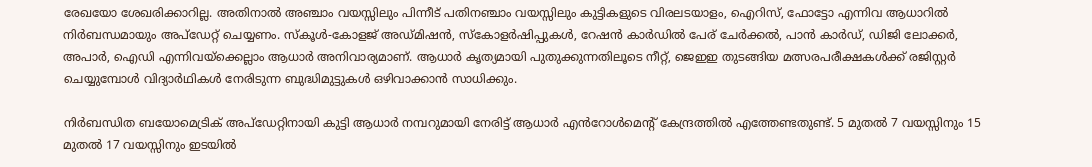രേഖയോ ശേഖരിക്കാറില്ല. അതിനാൽ അഞ്ചാം വയസ്സിലും പിന്നീട് പതിനഞ്ചാം വയസ്സിലും കുട്ടികളുടെ വിരലടയാളം, ഐറിസ്, ഫോട്ടോ എന്നിവ ആധാറിൽ നിർബന്ധമായും അപ്ഡേറ്റ് ചെയ്യണം. സ്കൂൾ-കോളജ് അഡ്മിഷൻ, സ്കോളർഷിപ്പുകൾ, റേഷൻ കാർഡിൽ പേര് ചേർക്കൽ, പാൻ കാർഡ്, ഡിജി ലോക്കർ, അപാർ, ഐഡി എന്നിവയ്ക്കെല്ലാം ആധാർ അനിവാര്യമാണ്. ആധാർ കൃത്യമായി പുതുക്കുന്നതിലൂടെ നീറ്റ്, ജെഇഇ തുടങ്ങിയ മത്സരപരീക്ഷകൾക്ക് രജിസ്റ്റർ ചെയ്യുമ്പോൾ വിദ്യാർഥികൾ നേരിടുന്ന ബുദ്ധിമുട്ടുകൾ ഒഴിവാക്കാൻ സാധിക്കും.

നിർബന്ധിത ബയോമെട്രിക് അപ്ഡേറ്റിനായി കുട്ടി ആധാർ നമ്പറുമായി നേരിട്ട് ആധാർ എൻറോൾമെന്റ് കേന്ദ്രത്തിൽ എത്തേണ്ടതുണ്ട്. 5 മുതൽ 7 വയസ്സിനും 15 മുതൽ 17 വയസ്സിനും ഇടയിൽ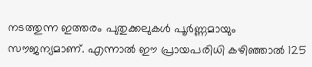നടത്തുന്ന ഇത്തരം പുതുക്കലുകൾ പൂർണ്ണമായും സൗജന്യമാണ്. എന്നാൽ ഈ പ്രായപരിധി കഴിഞ്ഞാൽ 125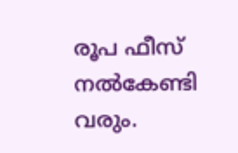രൂപ ഫീസ് നൽകേണ്ടി വരും.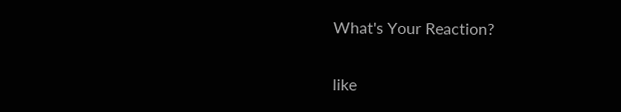What's Your Reaction?

like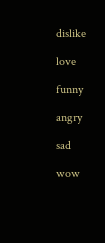dislike

love

funny

angry

sad

wow